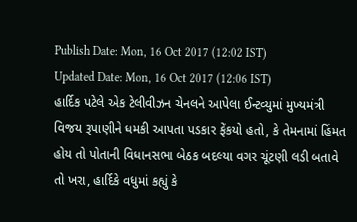Publish Date: Mon, 16 Oct 2017 (12:02 IST)
Updated Date: Mon, 16 Oct 2017 (12:06 IST)
હાર્દિક પટેલે એક ટેલીવીઝન ચેનલને આપેલા ઈન્ટવ્યુમાં મુખ્યમંત્રી વિજય રૂપાણીને ધમકી આપતા પડકાર ફેંકયો હતો, કે તેમનામાં હિંમત હોય તો પોતાની વિધાનસભા બેઠક બદલ્યા વગર ચૂંટણી લડી બતાવે તો ખરા, હાર્દિકે વધુમાં કહ્યું કે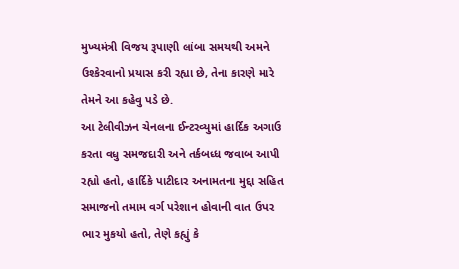મુખ્યમંત્રી વિજય રૂપાણી લાંબા સમયથી અમને ઉશ્કેરવાનો પ્રયાસ કરી રહ્યા છે, તેના કારણે મારે તેમને આ કહેવુ પડે છે.
આ ટેલીવીઝન ચેનલના ઈન્ટરવ્યુમાં હાર્દિક અગાઉ કરતા વધુ સમજદારી અને તર્કબધ્ધ જવાબ આપી રહ્યો હતો, હાર્દિકે પાટીદાર અનામતના મુદ્દા સહિત સમાજનો તમામ વર્ગ પરેશાન હોવાની વાત ઉપર ભાર મુકયો હતો, તેણે કહ્યું કે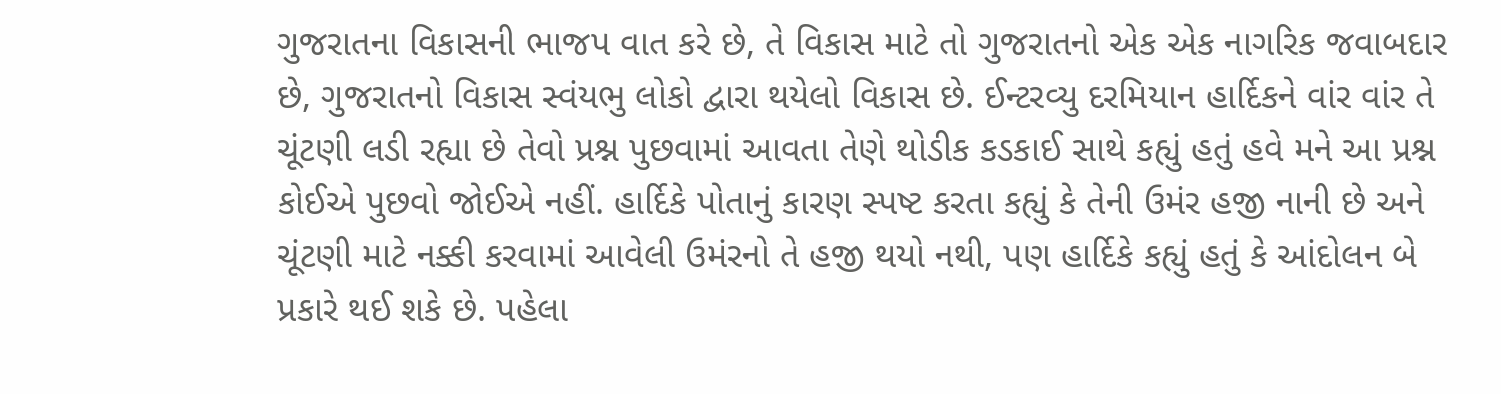ગુજરાતના વિકાસની ભાજપ વાત કરે છે, તે વિકાસ માટે તો ગુજરાતનો એક એક નાગરિક જવાબદાર છે, ગુજરાતનો વિકાસ સ્વંયભુ લોકો દ્વારા થયેલો વિકાસ છે. ઈન્ટરવ્યુ દરમિયાન હાર્દિકને વાંર વાંર તે ચૂંટણી લડી રહ્યા છે તેવો પ્રશ્ન પુછવામાં આવતા તેણે થોડીક કડકાઈ સાથે કહ્યું હતું હવે મને આ પ્રશ્ન કોઈએ પુછવો જોઈએ નહીં. હાર્દિકે પોતાનું કારણ સ્પષ્ટ કરતા કહ્યું કે તેની ઉમંર હજી નાની છે અને ચૂંટણી માટે નક્કી કરવામાં આવેલી ઉમંરનો તે હજી થયો નથી, પણ હાર્દિકે કહ્યું હતું કે આંદોલન બે પ્રકારે થઈ શકે છે. પહેલા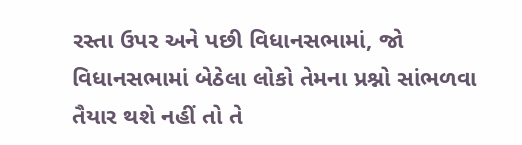રસ્તા ઉપર અને પછી વિધાનસભામાં, જો વિધાનસભામાં બેઠેલા લોકો તેમના પ્રશ્નો સાંભળવા તૈયાર થશે નહીં તો તે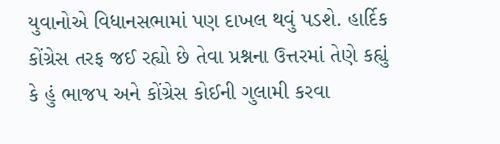યુવાનોએ વિધાનસભામાં પણ દાખલ થવું પડશે. હાર્દિક કોંગ્રેસ તરફ જઈ રહ્યો છે તેવા પ્રશ્નના ઉત્તરમાં તેણે કહ્યું કે હું ભાજપ અને કોંગ્રેસ કોઈની ગુલામી કરવા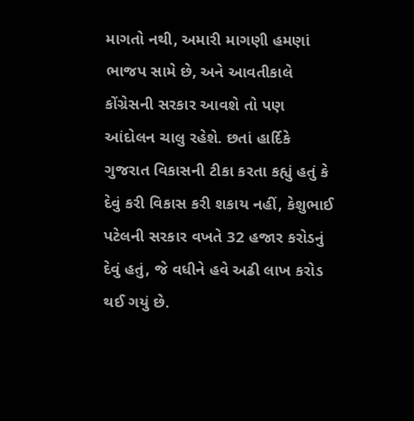માગતો નથી, અમારી માગણી હમણાં ભાજપ સામે છે, અને આવતીકાલે કોંગ્રેસની સરકાર આવશે તો પણ આંદોલન ચાલુ રહેશે. છતાં હાર્દિકે ગુજરાત વિકાસની ટીકા કરતા કહ્યું હતું કે દેવું કરી વિકાસ કરી શકાય નહીં, કેશુભાઈ પટેલની સરકાર વખતે 32 હજાર કરોડનું દેવું હતું, જે વધીને હવે અઢી લાખ કરોડ થઈ ગયું છે.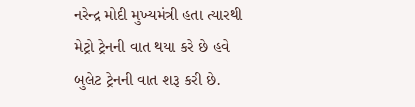નરેન્દ્ર મોદી મુખ્યમંત્રી હતા ત્યારથી મેટ્રો ટ્રેનની વાત થયા કરે છે હવે બુલેટ ટ્રેનની વાત શરૂ કરી છે.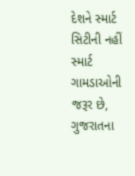દેશને સ્માર્ટ સિટીની નહીં સ્માર્ટ ગામડાઓની જરૂર છે, ગુજરાતના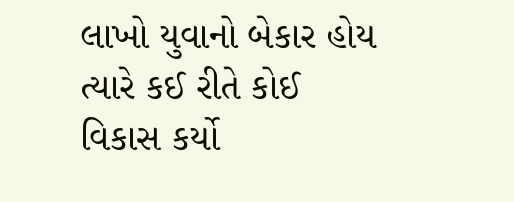લાખો યુવાનો બેકાર હોય ત્યારે કઈ રીતે કોઈ વિકાસ કર્યો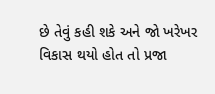છે તેવું કહી શકે અને જો ખરેખર વિકાસ થયો હોત તો પ્રજા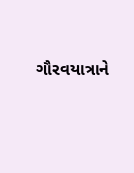ગૌરવયાત્રાને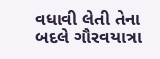વધાવી લેતી તેના બદલે ગૌરવયાત્રા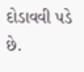દોડાવવી પડે છે.